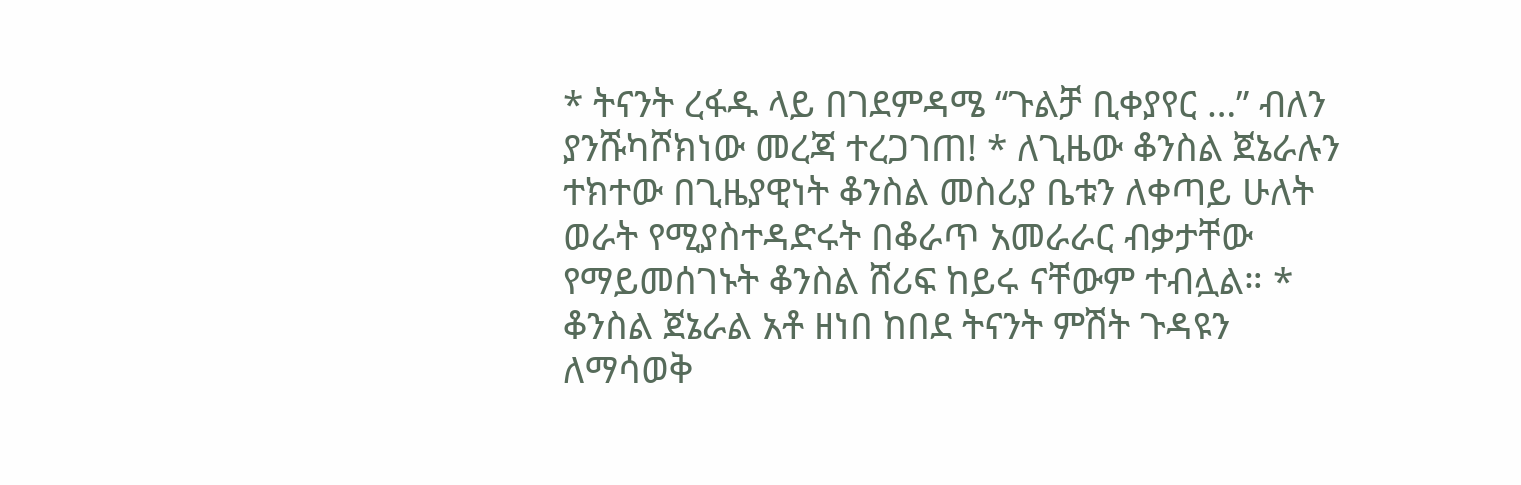* ትናንት ረፋዱ ላይ በገደምዳሜ “ጉልቻ ቢቀያየር …” ብለን ያንሹካሾክነው መረጃ ተረጋገጠ! * ለጊዜው ቆንስል ጀኔራሉን ተክተው በጊዜያዊነት ቆንስል መስሪያ ቤቱን ለቀጣይ ሁለት ወራት የሚያስተዳድሩት በቆራጥ አመራራር ብቃታቸው የማይመሰገኑት ቆንስል ሸሪፍ ከይሩ ናቸውም ተብሏል። * ቆንስል ጀኔራል አቶ ዘነበ ከበደ ትናንት ምሽት ጉዳዩን ለማሳወቅ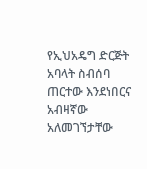የኢህአዴግ ድርጅት አባላት ስብሰባ ጠርተው እንደነበርና አብዛኛው አለመገኘታቸው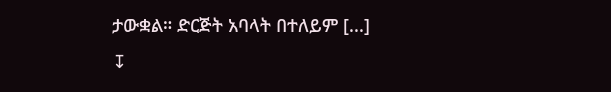ታውቋል። ድርጅት አባላት በተለይም [...]
↧